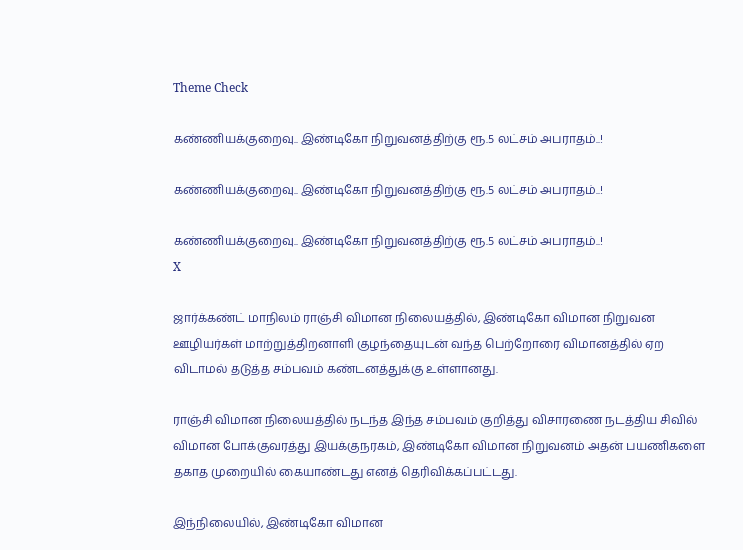Theme Check

கண்ணியக்குறைவு.. இண்டிகோ நிறுவனத்திற்கு ரூ.5 லட்சம் அபராதம்..!

கண்ணியக்குறைவு.. இண்டிகோ நிறுவனத்திற்கு ரூ.5 லட்சம் அபராதம்..!

கண்ணியக்குறைவு.. இண்டிகோ நிறுவனத்திற்கு ரூ.5 லட்சம் அபராதம்..!
X

ஜார்க்கண்ட் மாநிலம் ராஞ்சி விமான நிலையத்தில், இண்டிகோ விமான நிறுவன ஊழியர்கள் மாற்றுத்திறனாளி குழந்தையுடன் வந்த பெற்றோரை விமானத்தில் ஏற விடாமல் தடுத்த சம்பவம் கண்டனத்துக்கு உள்ளானது.

ராஞ்சி விமான நிலையத்தில் நடந்த இந்த சம்பவம் குறித்து விசாரணை நடத்திய சிவில் விமான போக்குவரத்து இயக்குநரகம், இண்டிகோ விமான நிறுவனம் அதன் பயணிகளை தகாத முறையில் கையாண்டது எனத் தெரிவிக்கப்பட்டது.

இந்நிலையில், இண்டிகோ விமான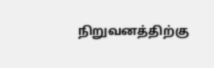நிறுவனத்திற்கு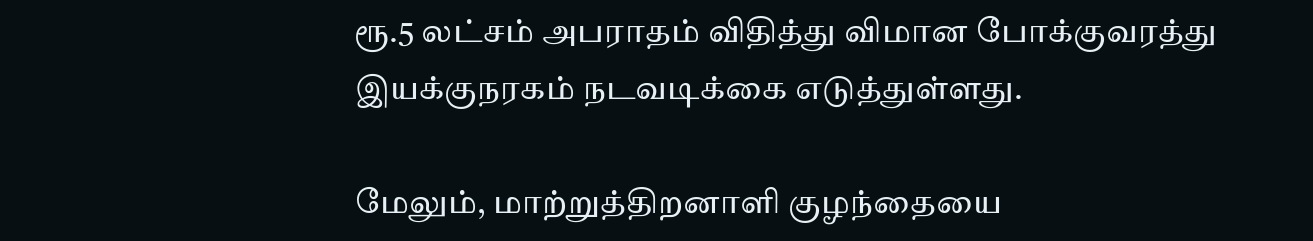ரூ.5 லட்சம் அபராதம் விதித்து விமான போக்குவரத்து இயக்குநரகம் நடவடிக்கை எடுத்துள்ளது.

மேலும், மாற்றுத்திறனாளி குழந்தையை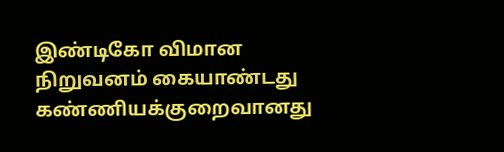இண்டிகோ விமான நிறுவனம் கையாண்டது கண்ணியக்குறைவானது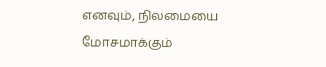எனவும், நிலமையை மோசமாக்கும்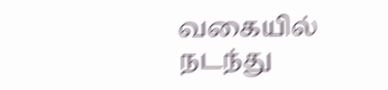வகையில் நடந்து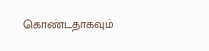கொண்டதாகவும்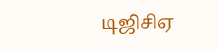டிஜிசிஏ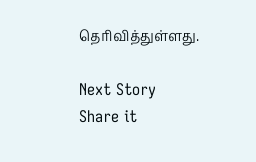தெரிவித்துள்ளது.

Next Story
Share it